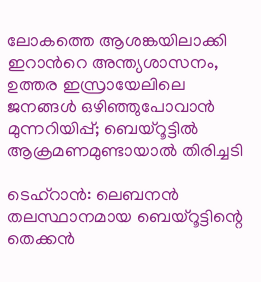ലോകത്തെ ആശങ്കയിലാക്കി ഇറാന്‍റെ അന്ത്യശാസനം, ഉത്തര ഇസ്രായേലിലെ ജനങ്ങൾ ഒഴിഞ്ഞുപോവാൻ മുന്നറിയിപ്പ്; ബെയ്റൂട്ടിൽ ആക്രമണമുണ്ടായാൽ തിരിച്ചടി

ടെഹ്റാൻ: ലെബനൻ തലസ്ഥാനമായ ബെയ്റൂട്ടിന്റെ തെക്കൻ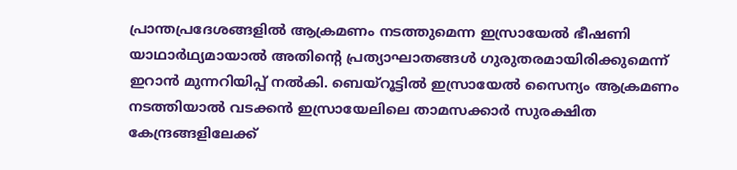പ്രാന്തപ്രദേശങ്ങളിൽ ആക്രമണം നടത്തുമെന്ന ഇസ്രായേൽ ഭീഷണി യാഥാർഥ്യമായാൽ അതിന്റെ പ്രത്യാഘാതങ്ങൾ ഗുരുതരമായിരിക്കുമെന്ന് ഇറാൻ മുന്നറിയിപ്പ് നൽകി. ബെയ്റൂട്ടിൽ ഇസ്രായേൽ സൈന്യം ആക്രമണം നടത്തിയാൽ വടക്കൻ ഇസ്രായേലിലെ താമസക്കാർ സുരക്ഷിത കേന്ദ്രങ്ങളിലേക്ക്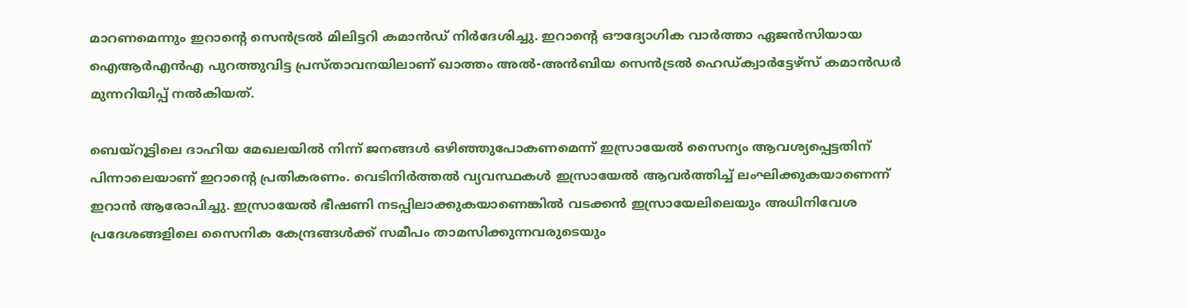മാറണമെന്നും ഇറാന്റെ സെൻട്രൽ മിലിട്ടറി കമാൻഡ് നിർദേശിച്ചു. ഇറാന്റെ ഔദ്യോഗിക വാർത്താ ഏജൻസിയായ ഐആർഎൻഎ പുറത്തുവിട്ട പ്രസ്താവനയിലാണ് ഖാത്തം അൽ-അൻബിയ സെൻട്രൽ ഹെഡ്ക്വാർട്ടേഴ്സ് കമാൻഡർ മുന്നറിയിപ്പ് നൽകിയത്.

ബെയ്റൂട്ടിലെ ദാഹിയ മേഖലയിൽ നിന്ന് ജനങ്ങൾ ഒഴിഞ്ഞുപോകണമെന്ന് ഇസ്രായേൽ സൈന്യം ആവശ്യപ്പെട്ടതിന് പിന്നാലെയാണ് ഇറാന്റെ പ്രതികരണം. വെടിനിർത്തൽ വ്യവസ്ഥകൾ ഇസ്രായേൽ ആവർത്തിച്ച് ലംഘിക്കുകയാണെന്ന് ഇറാൻ ആരോപിച്ചു. ഇസ്രായേൽ ഭീഷണി നടപ്പിലാക്കുകയാണെങ്കിൽ വടക്കൻ ഇസ്രായേലിലെയും അധിനിവേശ പ്രദേശങ്ങളിലെ സൈനിക കേന്ദ്രങ്ങൾക്ക് സമീപം താമസിക്കുന്നവരുടെയും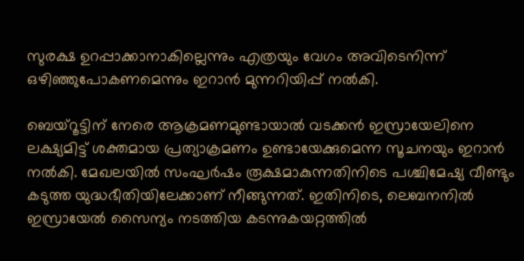സുരക്ഷ ഉറപ്പാക്കാനാകില്ലെന്നും എത്രയും വേഗം അവിടെനിന്ന് ഒഴിഞ്ഞുപോകണമെന്നും ഇറാൻ മുന്നറിയിപ്പ് നൽകി.

ബെയ്റൂട്ടിന് നേരെ ആക്രമണമുണ്ടായാൽ വടക്കൻ ഇസ്രായേലിനെ ലക്ഷ്യമിട്ട് ശക്തമായ പ്രത്യാക്രമണം ഉണ്ടായേക്കുമെന്ന സൂചനയും ഇറാൻ നൽകി. മേഖലയിൽ സംഘർഷം രൂക്ഷമാകുന്നതിനിടെ പശ്ചിമേഷ്യ വീണ്ടും കടുത്ത യുദ്ധഭീതിയിലേക്കാണ് നീങ്ങുന്നത്. ഇതിനിടെ, ലെബനനിൽ ഇസ്രായേൽ സൈന്യം നടത്തിയ കടന്നുകയറ്റത്തിൽ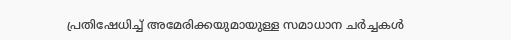പ്രതിഷേധിച്ച് അമേരിക്കയുമായുള്ള സമാധാന ചർച്ചകൾ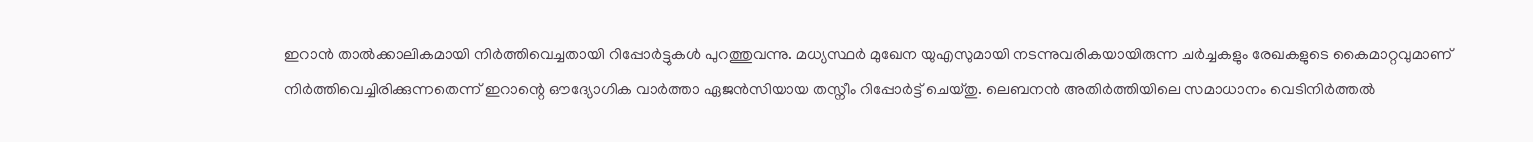ഇറാൻ താൽക്കാലികമായി നിർത്തിവെച്ചതായി റിപ്പോർട്ടുകൾ പുറത്തുവന്നു. മധ്യസ്ഥർ മുഖേന യുഎസുമായി നടന്നുവരികയായിരുന്ന ചർച്ചകളും രേഖകളുടെ കൈമാറ്റവുമാണ് നിർത്തിവെച്ചിരിക്കുന്നതെന്ന് ഇറാന്റെ ഔദ്യോഗിക വാർത്താ ഏജൻസിയായ തസ്നീം റിപ്പോർട്ട് ചെയ്തു. ലെബനൻ അതിർത്തിയിലെ സമാധാനം വെടിനിർത്തൽ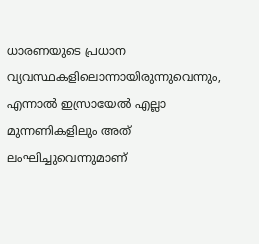ധാരണയുടെ പ്രധാന വ്യവസ്ഥകളിലൊന്നായിരുന്നുവെന്നും, എന്നാൽ ഇസ്രായേൽ എല്ലാ മുന്നണികളിലും അത് ലംഘിച്ചുവെന്നുമാണ്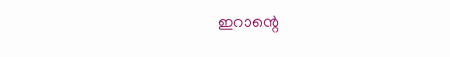ഇറാന്റെ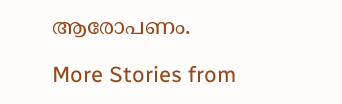ആരോപണം.

More Stories from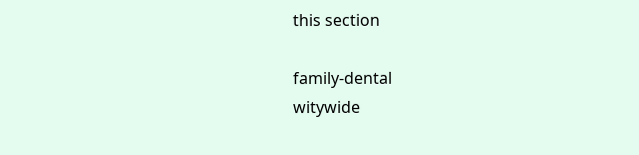this section

family-dental
witywide